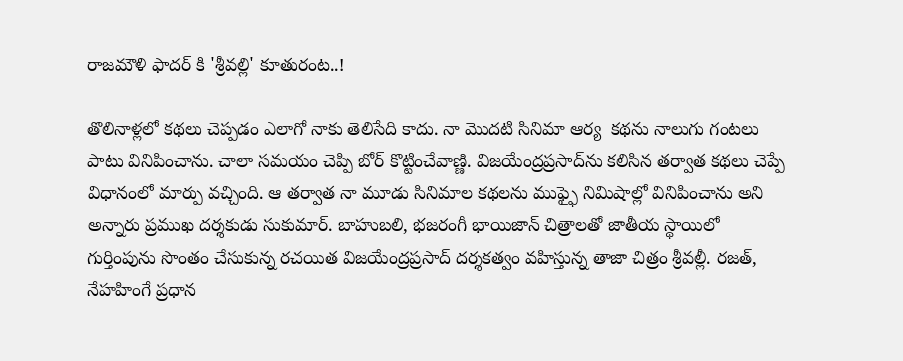రాజమౌళి ఫాదర్ కి 'శ్రీవల్లి' కూతురంట..!

తొలినాళ్లలో కథలు చెప్పడం ఎలాగో నాకు తెలిసేది కాదు. నా మొదటి సినిమా ఆర్య  కథను నాలుగు గంటలు పాటు వినిపించాను. చాలా సమయం చెప్పి బోర్ కొట్టించేవాణ్ణి. విజయేంద్రప్రసాద్‌ను కలిసిన తర్వాత కథలు చెప్పే విధానంలో మార్పు వచ్చింది. ఆ తర్వాత నా మూడు సినిమాల కథలను ముఫ్ఫై నిమిషాల్లో వినిపించాను అని అన్నారు ప్రముఖ దర్శకుడు సుకుమార్. బాహుబలి, భజరంగీ భాయిజాన్ చిత్రాలతో జాతీయ స్థాయిలో గుర్తింపును సొంతం చేసుకున్న రచయిత విజయేంద్రప్రసాద్ దర్శకత్వం వహిస్తున్న తాజా చిత్రం శ్రీవల్లీ. రజత్, నేహహింగే ప్రధాన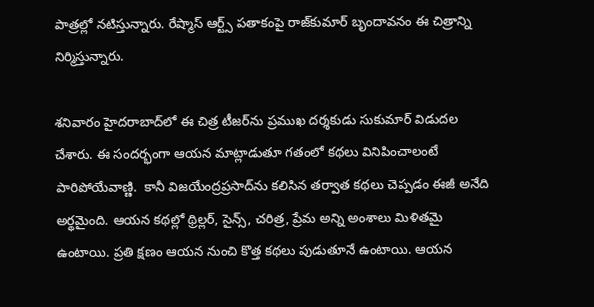పాత్రల్లో నటిస్తున్నారు. రేష్మాస్ ఆర్ట్స్ పతాకంపై రాజ్‌కుమార్ బృందావనం ఈ చిత్రాన్ని నిర్మిస్తున్నారు.

శనివారం హైదరాబాద్‌లో ఈ చిత్ర టీజర్‌ను ప్రముఖ దర్శకుడు సుకుమార్ విడుదల చేశారు. ఈ సందర్భంగా ఆయన మాట్లాడుతూ గతంలో కథలు వినిపించాలంటే పారిపోయేవాణ్ణి.  కానీ విజయేంద్రప్రసాద్‌ను కలిసిన తర్వాత కథలు చెప్పడం ఈజీ అనేది అర్థమైంది. ఆయన కథల్లో థ్రిల్లర్, సైన్స్, చరిత్ర, ప్రేమ అన్ని అంశాలు మిళితమై ఉంటాయి. ప్రతి క్షణం ఆయన నుంచి కొత్త కథలు పుడుతూనే ఉంటాయి. ఆయన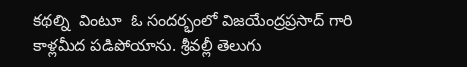కథల్ని  వింటూ  ఓ సందర్భంలో విజయేంద్రప్రసాద్‌ గారి కాళ్లమీద పడిపోయాను. శ్రీవల్లీ తెలుగు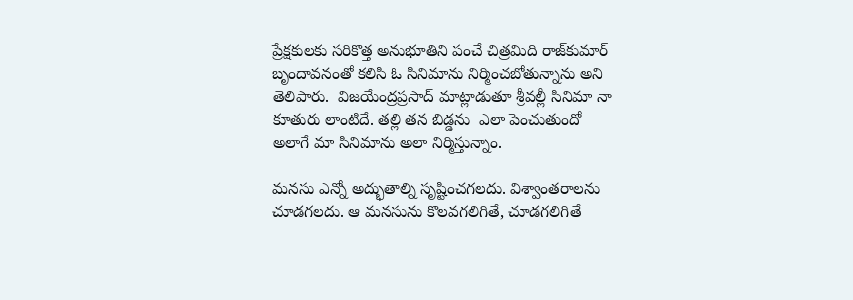ప్రేక్షకులకు సరికొత్త అనుభూతిని పంచే చిత్రమిది రాజ్‌కుమార్ బృందావనంతో కలిసి ఓ సినిమాను నిర్మించబోతున్నాను అని తెలిపారు.  విజయేంద్రప్రసాద్ మాట్లాడుతూ శ్రీవల్లీ సినిమా నా కూతురు లాంటిదే. తల్లి తన బిడ్డను  ఎలా పెంచుతుందో అలాగే మా సినిమాను అలా నిర్మిస్తున్నాం.

మనసు ఎన్నో అద్భుతాల్ని సృష్టించగలదు. విశ్వాంతరాలను చూడగలదు. ఆ మనసును కొలవగలిగితే, చూడగలిగితే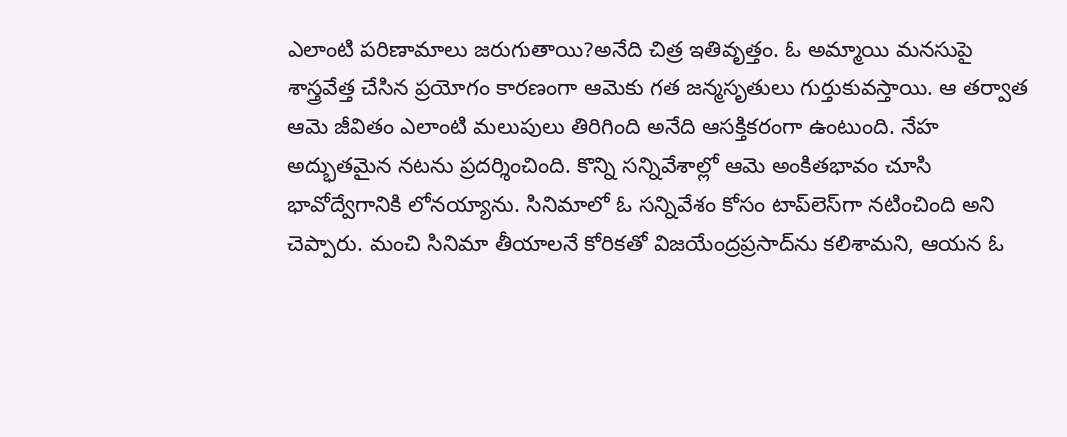ఎలాంటి పరిణామాలు జరుగుతాయి?అనేది చిత్ర ఇతివృత్తం. ఓ అమ్మాయి మనసుపై శాస్త్రవేత్త చేసిన ప్రయోగం కారణంగా ఆమెకు గత జన్మసృతులు గుర్తుకువస్తాయి. ఆ తర్వాత ఆమె జీవితం ఎలాంటి మలుపులు తిరిగింది అనేది ఆసక్తికరంగా ఉంటుంది. నేహ అద్భుతమైన నటను ప్రదర్శించింది. కొన్ని సన్నివేశాల్లో ఆమె అంకితభావం చూసి భావోద్వేగానికి లోనయ్యాను. సినిమాలో ఓ సన్నివేశం కోసం టాప్‌లెస్‌గా నటించింది అని చెప్పారు. మంచి సినిమా తీయాలనే కోరికతో విజయేంద్రప్రసాద్‌ను కలిశామని, ఆయన ఓ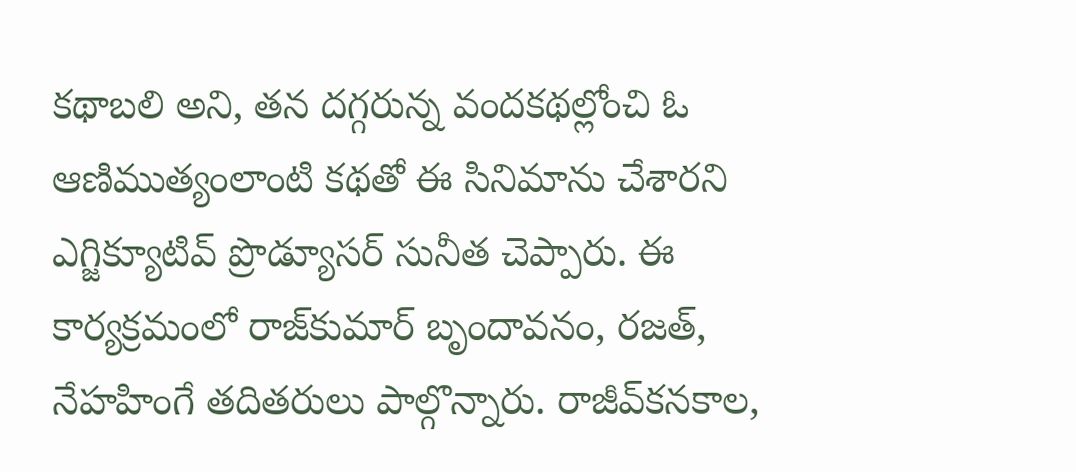కథాబలి అని, తన దగ్గరున్న వందకథల్లోంచి ఓ ఆణిముత్యంలాంటి కథతో ఈ సినిమాను చేశారని ఎగ్జిక్యూటివ్ ప్రొడ్యూసర్ సునీత చెప్పారు. ఈ కార్యక్రమంలో రాజ్‌కుమార్ బృందావనం, రజత్, నేహహింగే తదితరులు పాల్గొన్నారు. రాజీవ్‌కనకాల,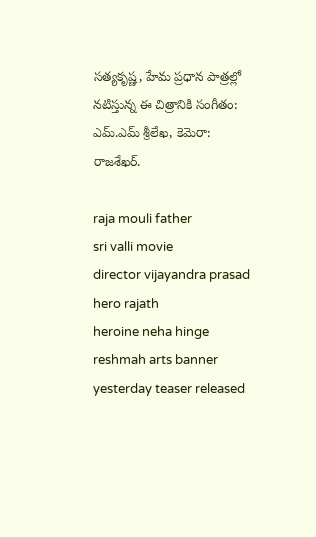సత్యకృష్ణ, హేమ ప్రధాన పాత్రల్లో నటిస్తున్న ఈ చిత్రానికి సంగీతం: ఎమ్.ఎమ్ శ్రీలేఖ, కెమెరా: రాజశేఖర్.

raja mouli father
sri valli movie
director vijayandra prasad
hero rajath
heroine neha hinge
reshmah arts banner
yesterday teaser released